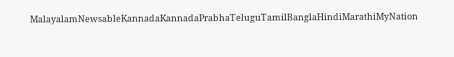MalayalamNewsableKannadaKannadaPrabhaTeluguTamilBanglaHindiMarathiMyNation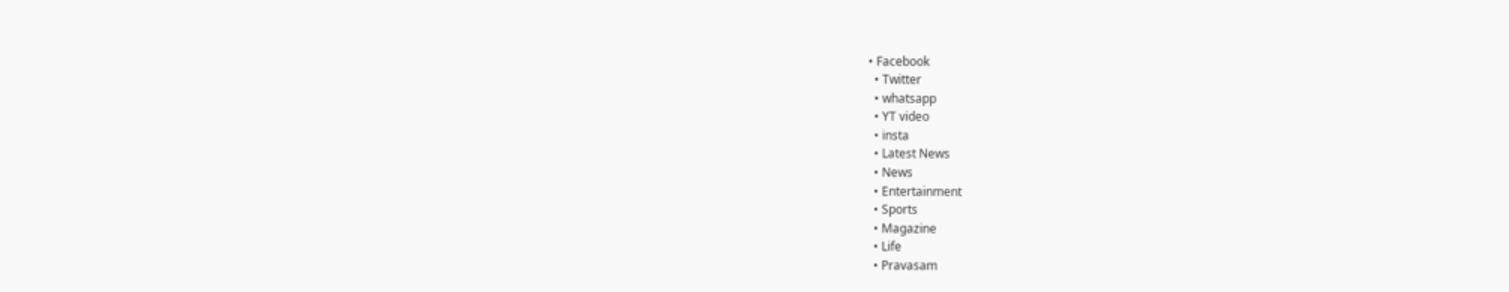• Facebook
  • Twitter
  • whatsapp
  • YT video
  • insta
  • Latest News
  • News
  • Entertainment
  • Sports
  • Magazine
  • Life
  • Pravasam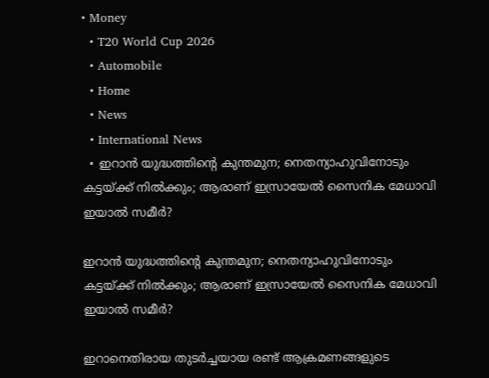• Money
  • T20 World Cup 2026
  • Automobile
  • Home
  • News
  • International News
  • ഇറാന്‍ യുദ്ധത്തിന്റെ കുന്തമുന; നെതന്യാഹുവിനോടും കട്ടയ്ക്ക് നില്‍ക്കും; ആരാണ് ഇസ്രായേല്‍ സൈനിക മേധാവി ഇയാല്‍ സമീര്‍?

ഇറാന്‍ യുദ്ധത്തിന്റെ കുന്തമുന; നെതന്യാഹുവിനോടും കട്ടയ്ക്ക് നില്‍ക്കും; ആരാണ് ഇസ്രായേല്‍ സൈനിക മേധാവി ഇയാല്‍ സമീര്‍?

ഇറാനെതിരായ തുടര്‍ച്ചയായ രണ്ട് ആക്രമണങ്ങളുടെ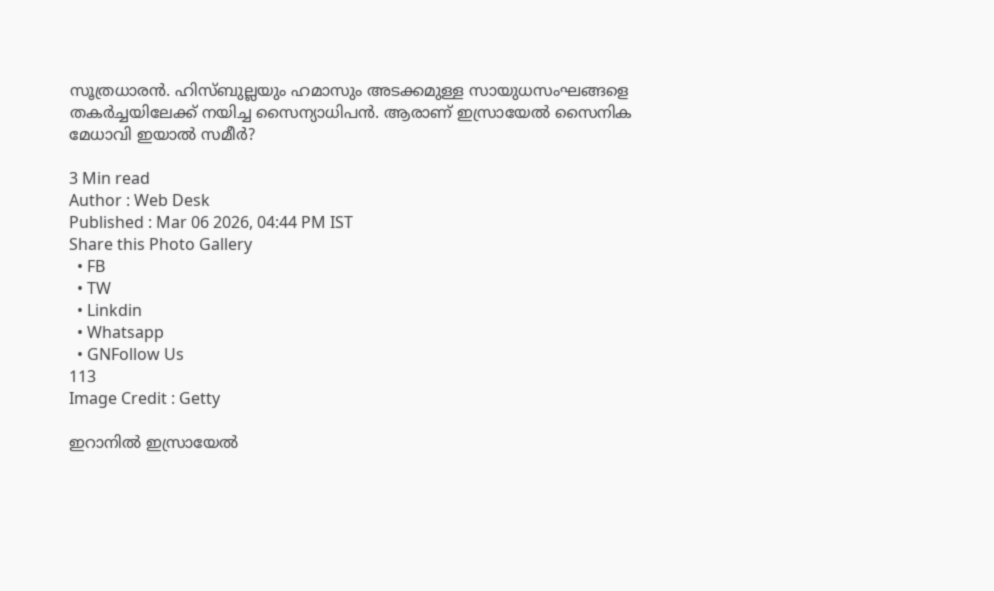സൂത്രധാരന്‍. ഹിസ്ബുല്ലയും ഹമാസും അടക്കമുള്ള സായുധസംഘങ്ങളെ തകര്‍ച്ചയിലേക്ക് നയിച്ച സൈന്യാധിപന്‍. ആരാണ് ഇസ്രായേല്‍ സൈനിക മേധാവി ഇയാല്‍ സമീര്‍?

3 Min read
Author : Web Desk
Published : Mar 06 2026, 04:44 PM IST
Share this Photo Gallery
  • FB
  • TW
  • Linkdin
  • Whatsapp
  • GNFollow Us
113
Image Credit : Getty

ഇറാനില്‍ ഇസ്രായേല്‍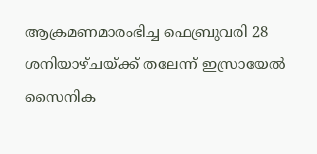ആക്രമണമാരംഭിച്ച ഫെബ്രുവരി 28 ശനിയാഴ്ചയ്ക്ക് തലേന്ന് ഇസ്രായേല്‍ സൈനിക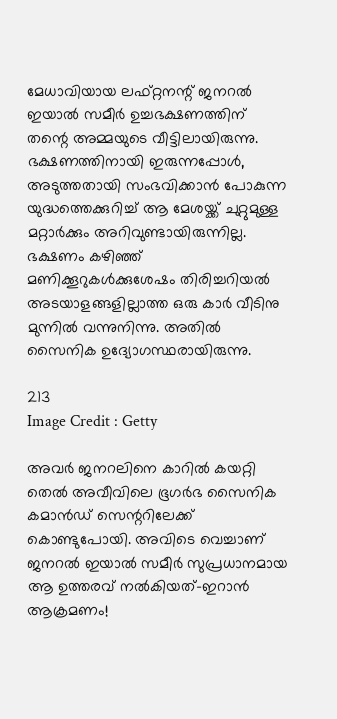മേധാവിയായ ലഫ്റ്റനന്റ് ജനറല്‍ ഇയാല്‍ സമീര്‍ ഉച്ചഭക്ഷണത്തിന് തന്റെ അമ്മയുടെ വീട്ടിലായിരുന്നു. ഭക്ഷണത്തിനായി ഇരുന്നപ്പോള്‍, അടുത്തതായി സംഭവിക്കാന്‍ പോകുന്ന യുദ്ധത്തെക്കുറിച്ച് ആ മേശയ്ക്ക് ചുറ്റുമുള്ള മറ്റാര്‍ക്കും അറിവുണ്ടായിരുന്നില്ല. ഭക്ഷണം കഴിഞ്ഞ് മണിക്കൂറുകള്‍ക്കുശേഷം തിരിച്ചറിയല്‍ അടയാളങ്ങളില്ലാത്ത ഒരു കാര്‍ വീടിനു മുന്നില്‍ വന്നുനിന്നു. അതില്‍ സൈനിക ഉദ്യോഗസ്ഥരായിരുന്നു.

213
Image Credit : Getty

അവര്‍ ജനറലിനെ കാറില്‍ കയറ്റി തെല്‍ അവീവിലെ ഭൂഗര്‍ഭ സൈനിക കമാന്‍ഡ് സെന്ററിലേക്ക് കൊണ്ടുപോയി. അവിടെ വെച്ചാണ് ജനറല്‍ ഇയാല്‍ സമീര്‍ സുപ്രധാനമായ ആ ഉത്തരവ് നല്‍കിയത്-ഇറാന്‍ ആക്രമണം!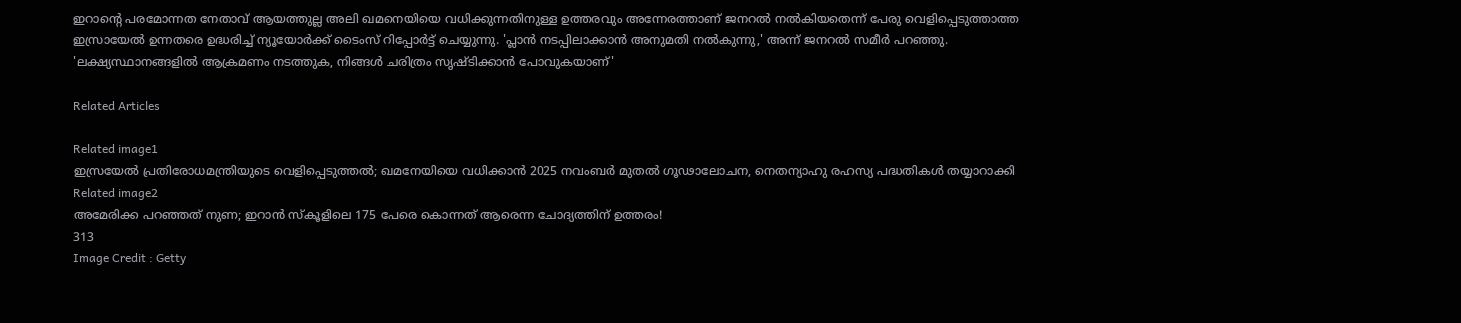ഇറാന്റെ പരമോന്നത നേതാവ് ആയത്തുല്ല അലി ഖമനെയിയെ വധിക്കുന്നതിനുള്ള ഉത്തരവും അന്നേരത്താണ് ജനറല്‍ നല്‍കിയതെന്ന് പേരു വെളിപ്പെടുത്താത്ത ഇസ്രായേല്‍ ഉന്നതരെ ഉദ്ധരിച്ച് ന്യൂയോര്‍ക്ക് ടൈംസ് റിപ്പോര്‍ട്ട് ചെയ്യുന്നു. 'പ്ലാന്‍ നടപ്പിലാക്കാന്‍ അനുമതി നല്‍കുന്നു,' അന്ന് ജനറല്‍ സമീര്‍ പറഞ്ഞു. 'ലക്ഷ്യസ്ഥാനങ്ങളില്‍ ആക്രമണം നടത്തുക, നിങ്ങള്‍ ചരിത്രം സൃഷ്ടിക്കാന്‍ പോവുകയാണ്'

Related Articles

Related image1
ഇസ്രയേൽ പ്രതിരോധമന്ത്രിയുടെ വെളിപ്പെടുത്തൽ; ഖമനേയിയെ വധിക്കാൻ 2025 നവംബർ മുതൽ ഗൂഢാലോചന, നെതന്യാഹു രഹസ്യ പദ്ധതികൾ തയ്യാറാക്കി
Related image2
അമേരിക്ക പറഞ്ഞത് നുണ; ഇറാന്‍ സ്‌കൂളിലെ 175 പേരെ കൊന്നത് ആരെന്ന ചോദ്യത്തിന് ഉത്തരം!
313
Image Credit : Getty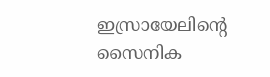ഇസ്രായേലിന്റെ സൈനിക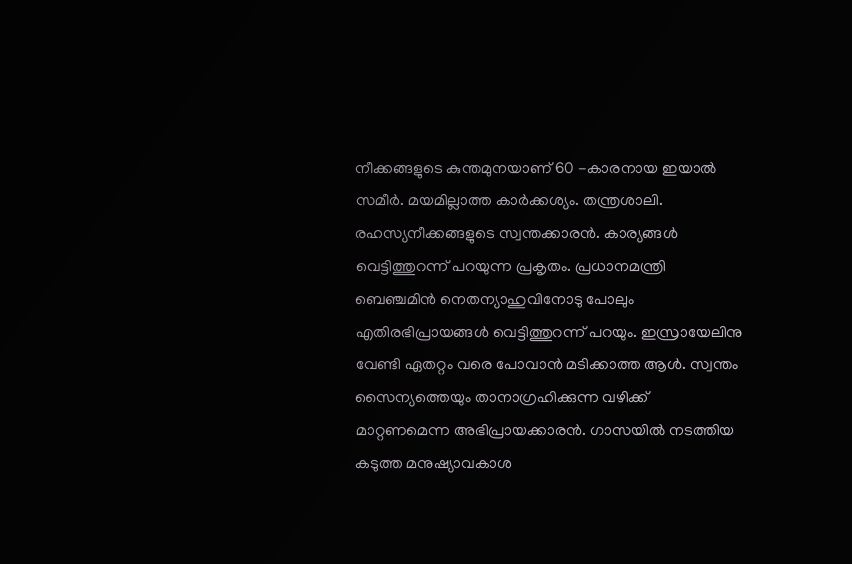നീക്കങ്ങളുടെ കുന്തമുനയാണ് 60 -കാരനായ ഇയാല്‍ സമീര്‍. മയമില്ലാത്ത കാര്‍ക്കശ്യം. തന്ത്രശാലി. രഹസ്യനീക്കങ്ങളുടെ സ്വന്തക്കാരന്‍. കാര്യങ്ങള്‍ വെട്ടിത്തുറന്ന് പറയുന്ന പ്രകൃതം. പ്രധാനമന്ത്രി ബെഞ്ചമിന്‍ നെതന്യാഹുവിനോടു പോലും എതിരഭിപ്രായങ്ങള്‍ വെട്ടിത്തുറന്ന് പറയും. ഇസ്രായേലിനു വേണ്ടി ഏതറ്റം വരെ പോവാന്‍ മടിക്കാത്ത ആള്‍. സ്വന്തം സൈന്യത്തെയും താനാഗ്രഹിക്കുന്ന വഴിക്ക് മാറ്റണമെന്ന അഭിപ്രായക്കാരന്‍. ഗാസയില്‍ നടത്തിയ കടുത്ത മനുഷ്യാവകാശ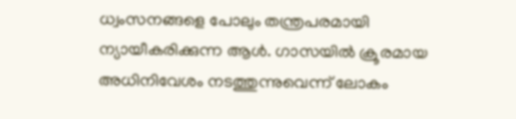ധ്വംസനങ്ങളെ പോലും തന്ത്രപരമായി ന്യായീകരിക്കുന്ന ആള്‍. ഗാസയില്‍ ക്രൂരമായ അധിനിവേശം നടത്തുന്നുവെന്ന് ലോകം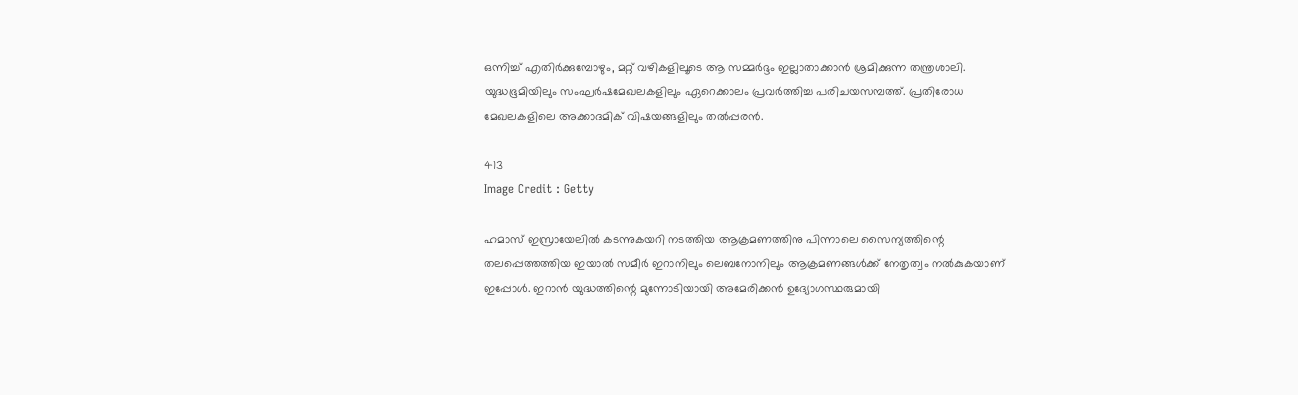ഒന്നിച്ച് എതിര്‍ക്കുമ്പോഴും, മറ്റ് വഴികളിലൂടെ ആ സമ്മര്‍ദ്ദം ഇല്ലാതാക്കാന്‍ ശ്രമിക്കുന്ന തന്ത്രശാലി. യുദ്ധഭൂമിയിലും സംഘര്‍ഷമേഖലകളിലും ഏറെക്കാലം പ്രവര്‍ത്തിച്ച പരിചയസമ്പത്ത്. പ്രതിരോധ മേഖലകളിലെ അക്കാദമിക് വിഷയങ്ങളിലും തല്‍പ്പരന്‍.

413
Image Credit : Getty

ഹമാസ് ഇസ്രായേലില്‍ കടന്നുകയറി നടത്തിയ ആക്രമണത്തിനു പിന്നാലെ സൈന്യത്തിന്റെ തലപ്പെത്തത്തിയ ഇയാല്‍ സമീര്‍ ഇറാനിലും ലെബനോനിലും ആക്രമണങ്ങള്‍ക്ക് നേതൃത്വം നല്‍കുകയാണ് ഇപ്പോള്‍. ഇറാന്‍ യുദ്ധത്തിന്റെ മുന്നോടിയായി അമേരിക്കന്‍ ഉദ്യോഗസ്ഥരുമായി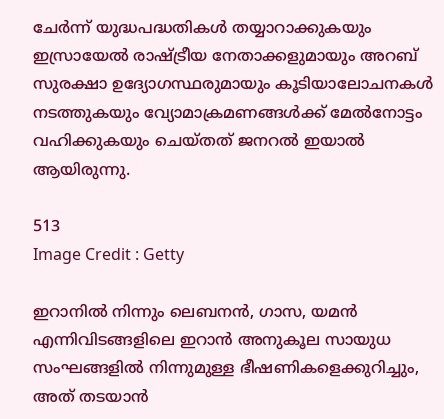ചേര്‍ന്ന് യുദ്ധപദ്ധതികള്‍ തയ്യാറാക്കുകയും ഇസ്രായേല്‍ രാഷ്ട്രീയ നേതാക്കളുമായും അറബ് സുരക്ഷാ ഉദ്യോഗസ്ഥരുമായും കൂടിയാലോചനകള്‍ നടത്തുകയും വ്യോമാക്രമണങ്ങള്‍ക്ക് മേല്‍നോട്ടം വഹിക്കുകയും ചെയ്തത് ജനറല്‍ ഇയാല്‍ ആയിരുന്നു.

513
Image Credit : Getty

ഇറാനില്‍ നിന്നും ലെബനന്‍, ഗാസ, യമന്‍ എന്നിവിടങ്ങളിലെ ഇറാന്‍ അനുകൂല സായുധ സംഘങ്ങളില്‍ നിന്നുമുള്ള ഭീഷണികളെക്കുറിച്ചും, അത് തടയാന്‍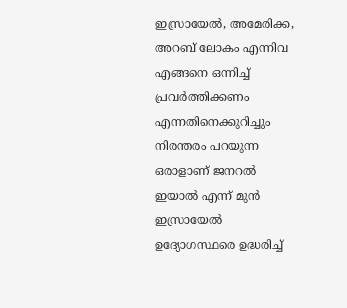ഇസ്രായേല്‍, അമേരിക്ക, അറബ് ലോകം എന്നിവ എങ്ങനെ ഒന്നിച്ച് പ്രവര്‍ത്തിക്കണം എന്നതിനെക്കുറിച്ചും നിരന്തരം പറയുന്ന ഒരാളാണ് ജനറല്‍ ഇയാല്‍ എന്ന് മുന്‍ ഇസ്രായേല്‍ ഉദ്യോഗസ്ഥരെ ഉദ്ധരിച്ച്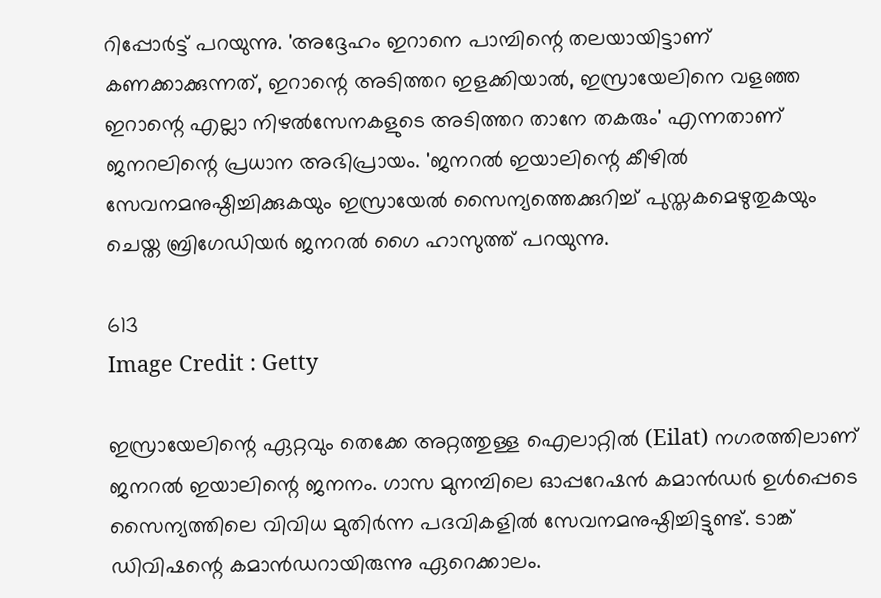റിപ്പോര്‍ട്ട് പറയുന്നു. 'അദ്ദേഹം ഇറാനെ പാമ്പിന്റെ തലയായിട്ടാണ് കണക്കാക്കുന്നത്, ഇറാന്റെ അടിത്തറ ഇളക്കിയാല്‍, ഇസ്രായേലിനെ വളഞ്ഞ ഇറാന്റെ എല്ലാ നിഴല്‍സേനകളുടെ അടിത്തറ താനേ തകരും' എന്നതാണ് ജനറലിന്റെ പ്രധാന അഭിപ്രായം. 'ജനറല്‍ ഇയാലിന്റെ കീഴില്‍ സേവനമനുഷ്ഠിച്ചിക്കുകയും ഇസ്രായേല്‍ സൈന്യത്തെക്കുറിച്ച് പുസ്തകമെഴുതുകയും ചെയ്ത ബ്രിഗേഡിയര്‍ ജനറല്‍ ഗൈ ഹാസുത്ത് പറയുന്നു.

613
Image Credit : Getty

ഇസ്രായേലിന്റെ ഏറ്റവും തെക്കേ അറ്റത്തുള്ള ഐലാറ്റില്‍ (Eilat) നഗരത്തിലാണ് ജനറല്‍ ഇയാലിന്റെ ജനനം. ഗാസ മുനമ്പിലെ ഓപ്പറേഷന്‍ കമാന്‍ഡര്‍ ഉള്‍പ്പെടെ സൈന്യത്തിലെ വിവിധ മുതിര്‍ന്ന പദവികളില്‍ സേവനമനുഷ്ഠിച്ചിട്ടുണ്ട്. ടാങ്ക് ഡിവിഷന്റെ കമാന്‍ഡറായിരുന്നു ഏറെക്കാലം.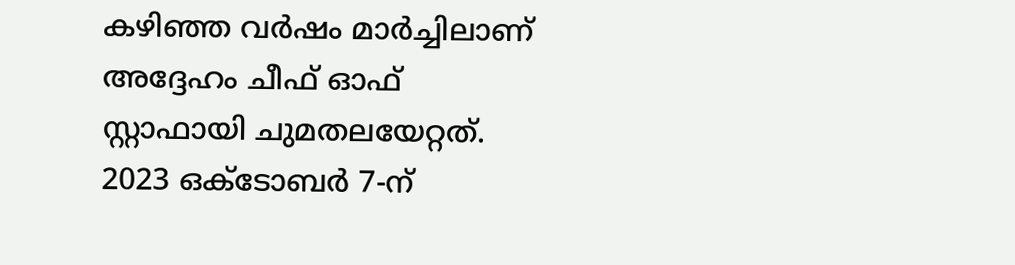കഴിഞ്ഞ വര്‍ഷം മാര്‍ച്ചിലാണ് അദ്ദേഹം ചീഫ് ഓഫ് സ്റ്റാഫായി ചുമതലയേറ്റത്. 2023 ഒക്ടോബര്‍ 7-ന്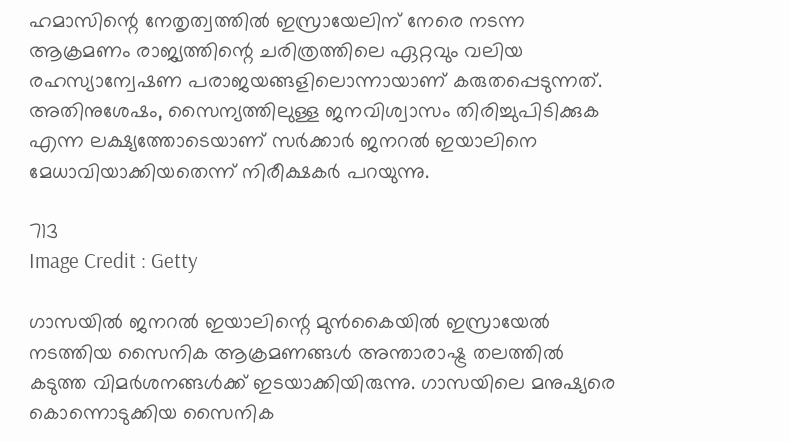ഹമാസിന്റെ നേതൃത്വത്തില്‍ ഇസ്രായേലിന് നേരെ നടന്ന ആക്രമണം രാജ്യത്തിന്റെ ചരിത്രത്തിലെ ഏറ്റവും വലിയ രഹസ്യാന്വേഷണ പരാജയങ്ങളിലൊന്നായാണ് കരുതപ്പെടുന്നത്. അതിനുശേഷം, സൈന്യത്തിലുള്ള ജനവിശ്വാസം തിരിച്ചുപിടിക്കുക എന്ന ലക്ഷ്യത്തോടെയാണ് സര്‍ക്കാര്‍ ജനറല്‍ ഇയാലിനെ മേധാവിയാക്കിയതെന്ന് നിരീക്ഷകര്‍ പറയുന്നു.

713
Image Credit : Getty

ഗാസയില്‍ ജനറല്‍ ഇയാലിന്റെ മുന്‍കൈയില്‍ ഇസ്രായേല്‍ നടത്തിയ സൈനിക ആക്രമണങ്ങള്‍ അന്താരാഷ്ട്ര തലത്തില്‍ കടുത്ത വിമര്‍ശനങ്ങള്‍ക്ക് ഇടയാക്കിയിരുന്നു. ഗാസയിലെ മനുഷ്യരെ കൊന്നൊടുക്കിയ സൈനിക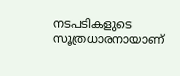നടപടികളുടെ സൂത്രധാരനായാണ്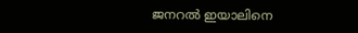ജനറല്‍ ഇയാലിനെ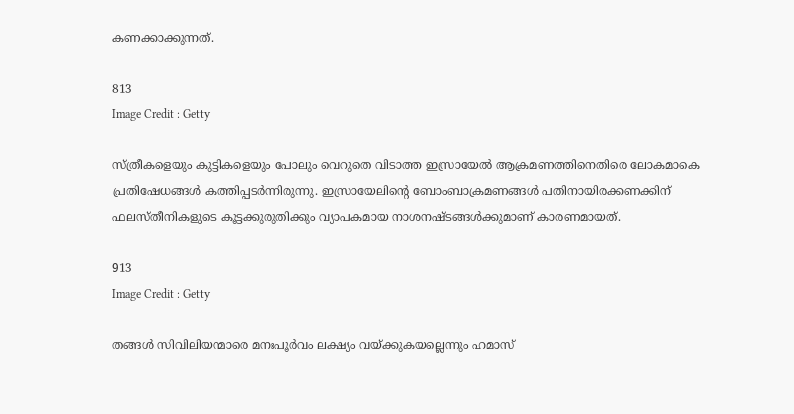കണക്കാക്കുന്നത്.

813
Image Credit : Getty

സ്ത്രീകളെയും കുട്ടികളെയും പോലും വെറുതെ വിടാത്ത ഇസ്രായേല്‍ ആക്രമണത്തിനെതിരെ ലോകമാകെ പ്രതിഷേധങ്ങള്‍ കത്തിപ്പടര്‍ന്നിരുന്നു. ഇസ്രായേലിന്റെ ബോംബാക്രമണങ്ങള്‍ പതിനായിരക്കണക്കിന് ഫലസ്തീനികളുടെ കൂട്ടക്കുരുതിക്കും വ്യാപകമായ നാശനഷ്ടങ്ങള്‍ക്കുമാണ് കാരണമായത്.

913
Image Credit : Getty

തങ്ങള്‍ സിവിലിയന്മാരെ മനഃപൂര്‍വം ലക്ഷ്യം വയ്ക്കുകയല്ലെന്നും ഹമാസ്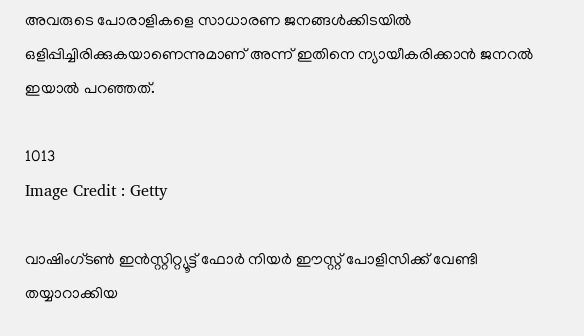അവരുടെ പോരാളികളെ സാധാരണ ജനങ്ങള്‍ക്കിടയില്‍ ഒളിപ്പിച്ചിരിക്കുകയാണെന്നുമാണ് അന്ന് ഇതിനെ ന്യായീകരിക്കാന്‍ ജനറല്‍ ഇയാല്‍ പറഞ്ഞത്.

1013
Image Credit : Getty

വാഷിംഗ്ടണ്‍ ഇന്‍സ്റ്റിറ്റ്യൂട്ട് ഫോര്‍ നിയര്‍ ഈസ്റ്റ് പോളിസിക്ക് വേണ്ടി തയ്യാറാക്കിയ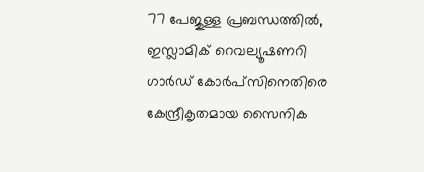77 പേജുള്ള പ്രബന്ധത്തില്‍, ഇസ്ലാമിക് റെവല്യൂഷണറി ഗാര്‍ഡ് കോര്‍പ്സിനെതിരെ കേന്ദ്രീകൃതമായ സൈനിക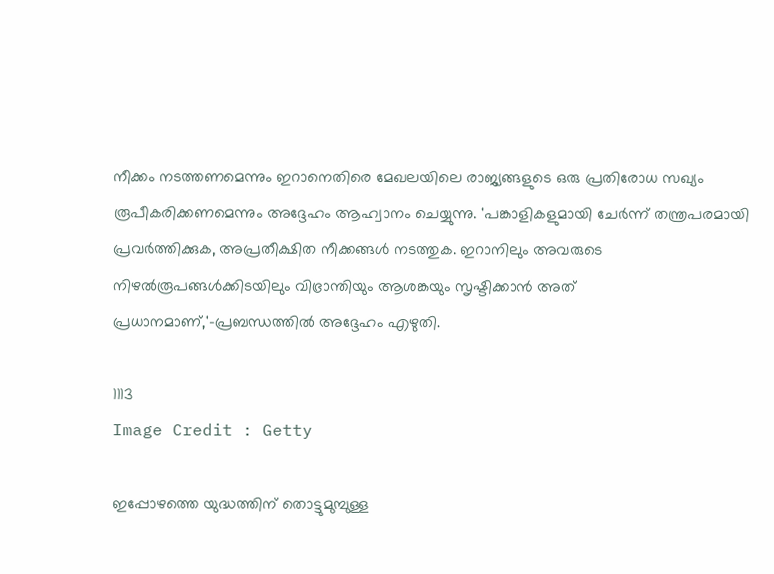നീക്കം നടത്തണമെന്നും ഇറാനെതിരെ മേഖലയിലെ രാജ്യങ്ങളുടെ ഒരു പ്രതിരോധ സഖ്യം രൂപീകരിക്കണമെന്നും അദ്ദേഹം ആഹ്വാനം ചെയ്യുന്നു. 'പങ്കാളികളുമായി ചേര്‍ന്ന് തന്ത്രപരമായി പ്രവര്‍ത്തിക്കുക, അപ്രതീക്ഷിത നീക്കങ്ങള്‍ നടത്തുക. ഇറാനിലും അവരുടെ നിഴല്‍രൂപങ്ങള്‍ക്കിടയിലും വിഭ്രാന്തിയും ആശങ്കയും സൃഷ്ടിക്കാന്‍ അത് പ്രധാനമാണ്,'-പ്രബന്ധത്തില്‍ അദ്ദേഹം എഴുതി.

1113
Image Credit : Getty

ഇപ്പോഴത്തെ യുദ്ധത്തിന് തൊട്ടുമുമ്പുള്ള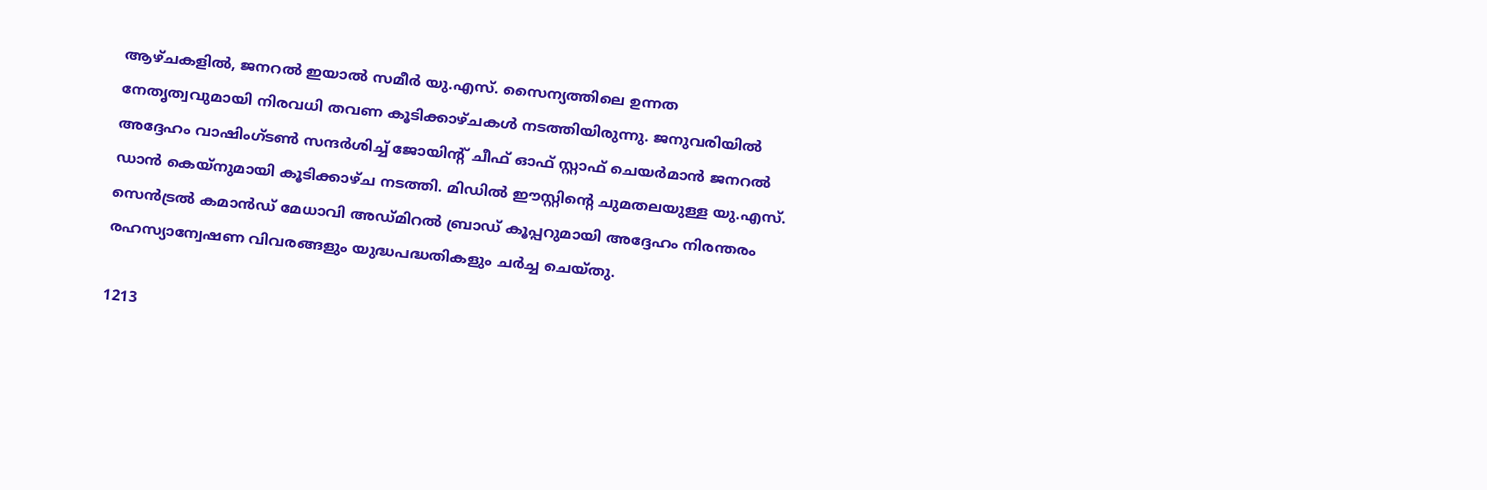ആഴ്ചകളില്‍, ജനറല്‍ ഇയാല്‍ സമീര്‍ യു.എസ്. സൈന്യത്തിലെ ഉന്നത നേതൃത്വവുമായി നിരവധി തവണ കൂടിക്കാഴ്ചകള്‍ നടത്തിയിരുന്നു. ജനുവരിയില്‍ അദ്ദേഹം വാഷിംഗ്ടണ്‍ സന്ദര്‍ശിച്ച് ജോയിന്റ് ചീഫ് ഓഫ് സ്റ്റാഫ് ചെയര്‍മാന്‍ ജനറല്‍ ഡാന്‍ കെയ്നുമായി കൂടിക്കാഴ്ച നടത്തി. മിഡില്‍ ഈസ്റ്റിന്റെ ചുമതലയുള്ള യു.എസ്. സെന്‍ട്രല്‍ കമാന്‍ഡ് മേധാവി അഡ്മിറല്‍ ബ്രാഡ് കൂപ്പറുമായി അദ്ദേഹം നിരന്തരം രഹസ്യാന്വേഷണ വിവരങ്ങളും യുദ്ധപദ്ധതികളും ചര്‍ച്ച ചെയ്തു.

1213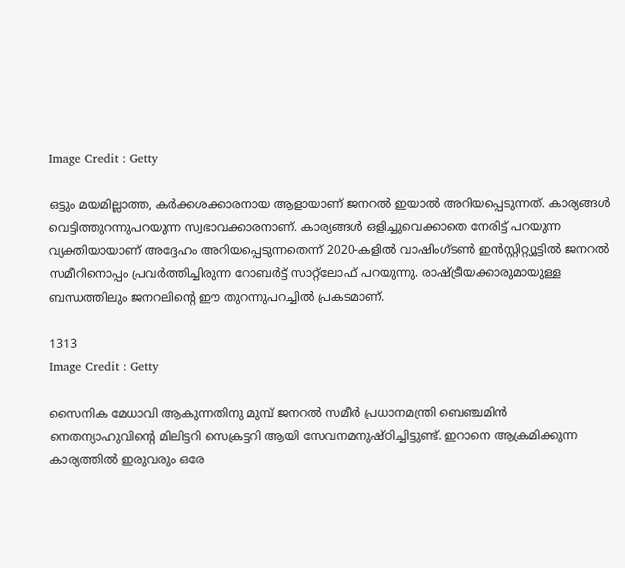Image Credit : Getty

ഒട്ടും മയമില്ലാത്ത, കര്‍ക്കശക്കാരനായ ആളായാണ് ജനറല്‍ ഇയാല്‍ അറിയപ്പെടുന്നത്. കാര്യങ്ങള്‍ വെട്ടിത്തുറന്നുപറയുന്ന സ്വഭാവക്കാരനാണ്. കാര്യങ്ങള്‍ ഒളിച്ചുവെക്കാതെ നേരിട്ട് പറയുന്ന വ്യക്തിയായാണ് അദ്ദേഹം അറിയപ്പെടുന്നതെന്ന് 2020-കളില്‍ വാഷിംഗ്ടണ്‍ ഇന്‍സ്റ്റിറ്റ്യൂട്ടില്‍ ജനറല്‍ സമീറിനൊപ്പം പ്രവര്‍ത്തിച്ചിരുന്ന റോബര്‍ട്ട് സാറ്റ്ലോഫ് പറയുന്നു. രാഷ്ട്രീയക്കാരുമായുള്ള ബന്ധത്തിലും ജനറലിന്റെ ഈ തുറന്നുപറച്ചില്‍ പ്രകടമാണ്.

1313
Image Credit : Getty

സൈനിക മേധാവി ആകുന്നതിനു മുമ്പ് ജനറല്‍ സമീര്‍ പ്രധാനമന്ത്രി ബെഞ്ചമിന്‍ നെതന്യാഹുവിന്റെ മിലിട്ടറി സെക്രട്ടറി ആയി സേവനമനുഷ്ഠിച്ചിട്ടുണ്ട്. ഇറാനെ ആക്രമിക്കുന്ന കാര്യത്തില്‍ ഇരുവരും ഒരേ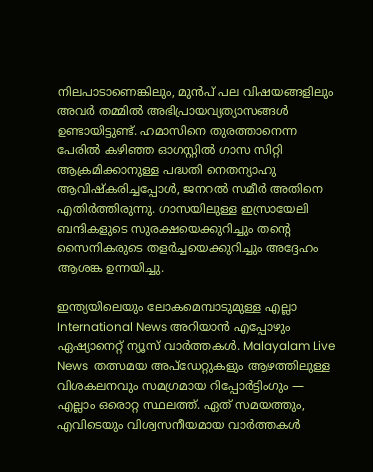നിലപാടാണെങ്കിലും, മുന്‍പ് പല വിഷയങ്ങളിലും അവര്‍ തമ്മില്‍ അഭിപ്രായവ്യത്യാസങ്ങള്‍ ഉണ്ടായിട്ടുണ്ട്. ഹമാസിനെ തുരത്താനെന്ന പേരില്‍ കഴിഞ്ഞ ഓഗസ്റ്റില്‍ ഗാസ സിറ്റി ആക്രമിക്കാനുള്ള പദ്ധതി നെതന്യാഹു ആവിഷ്‌കരിച്ചപ്പോള്‍, ജനറല്‍ സമീര്‍ അതിനെ എതിര്‍ത്തിരുന്നു. ഗാസയിലുള്ള ഇസ്രായേലി ബന്ദികളുടെ സുരക്ഷയെക്കുറിച്ചും തന്റെ സൈനികരുടെ തളര്‍ച്ചയെക്കുറിച്ചും അദ്ദേഹം ആശങ്ക ഉന്നയിച്ചു.

ഇന്ത്യയിലെയും ലോകമെമ്പാടുമുള്ള എല്ലാ International News അറിയാൻ എപ്പോഴും ഏഷ്യാനെറ്റ് ന്യൂസ് വാർത്തകൾ. Malayalam Live News  തത്സമയ അപ്‌ഡേറ്റുകളും ആഴത്തിലുള്ള വിശകലനവും സമഗ്രമായ റിപ്പോർട്ടിംഗും — എല്ലാം ഒരൊറ്റ സ്ഥലത്ത്. ഏത് സമയത്തും, എവിടെയും വിശ്വസനീയമായ വാർത്തകൾ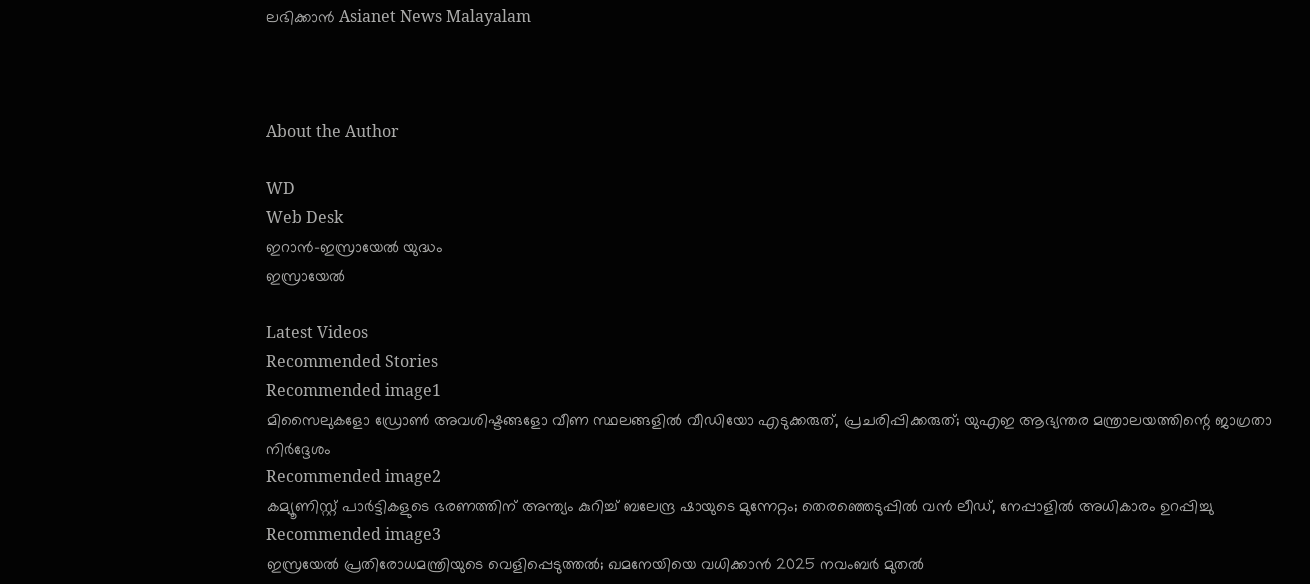ലഭിക്കാൻ Asianet News Malayalam



About the Author

WD
Web Desk
ഇറാൻ-ഇസ്രായേൽ യുദ്ധം
ഇസ്രായേൽ

Latest Videos
Recommended Stories
Recommended image1
മിസൈലുകളോ ഡ്രോൺ അവശിഷ്ടങ്ങളോ വീണ സ്ഥലങ്ങളിൽ വീഡിയോ എടുക്കരുത്, പ്രചരിപ്പിക്കരുത്; യുഎഇ ആഭ്യന്തര മന്ത്രാലയത്തിന്റെ ജാഗ്രതാ നിർദ്ദേശം
Recommended image2
കമ്യൂണിസ്റ്റ് പാർട്ടികളുടെ ഭരണത്തിന് അന്ത്യം കുറിച്ച് ബലേന്ദ്ര ഷായുടെ മുന്നേറ്റം; തെരഞ്ഞെടുപ്പിൽ വൻ ലീഡ്, നേപ്പാളിൽ അധികാരം ഉറപ്പിച്ചു
Recommended image3
ഇസ്രയേൽ പ്രതിരോധമന്ത്രിയുടെ വെളിപ്പെടുത്തൽ; ഖമനേയിയെ വധിക്കാൻ 2025 നവംബർ മുതൽ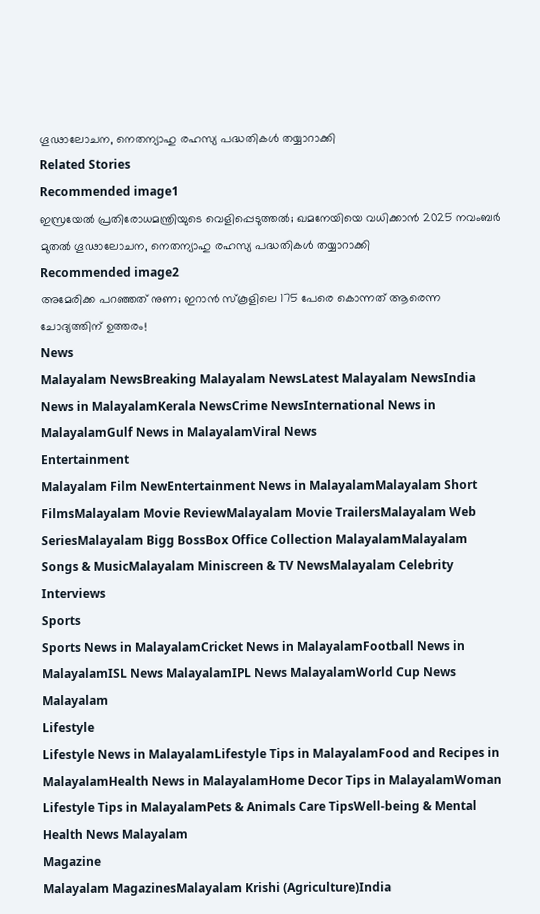ഗൂഢാലോചന, നെതന്യാഹു രഹസ്യ പദ്ധതികൾ തയ്യാറാക്കി
Related Stories
Recommended image1
ഇസ്രയേൽ പ്രതിരോധമന്ത്രിയുടെ വെളിപ്പെടുത്തൽ; ഖമനേയിയെ വധിക്കാൻ 2025 നവംബർ മുതൽ ഗൂഢാലോചന, നെതന്യാഹു രഹസ്യ പദ്ധതികൾ തയ്യാറാക്കി
Recommended image2
അമേരിക്ക പറഞ്ഞത് നുണ; ഇറാന്‍ സ്‌കൂളിലെ 175 പേരെ കൊന്നത് ആരെന്ന ചോദ്യത്തിന് ഉത്തരം!
News
Malayalam NewsBreaking Malayalam NewsLatest Malayalam NewsIndia News in MalayalamKerala NewsCrime NewsInternational News in MalayalamGulf News in MalayalamViral News
Entertainment
Malayalam Film NewEntertainment News in MalayalamMalayalam Short FilmsMalayalam Movie ReviewMalayalam Movie TrailersMalayalam Web SeriesMalayalam Bigg BossBox Office Collection MalayalamMalayalam Songs & MusicMalayalam Miniscreen & TV NewsMalayalam Celebrity Interviews
Sports
Sports News in MalayalamCricket News in MalayalamFootball News in MalayalamISL News MalayalamIPL News MalayalamWorld Cup News Malayalam
Lifestyle
Lifestyle News in MalayalamLifestyle Tips in MalayalamFood and Recipes in MalayalamHealth News in MalayalamHome Decor Tips in MalayalamWoman Lifestyle Tips in MalayalamPets & Animals Care TipsWell-being & Mental Health News Malayalam
Magazine
Malayalam MagazinesMalayalam Krishi (Agriculture)India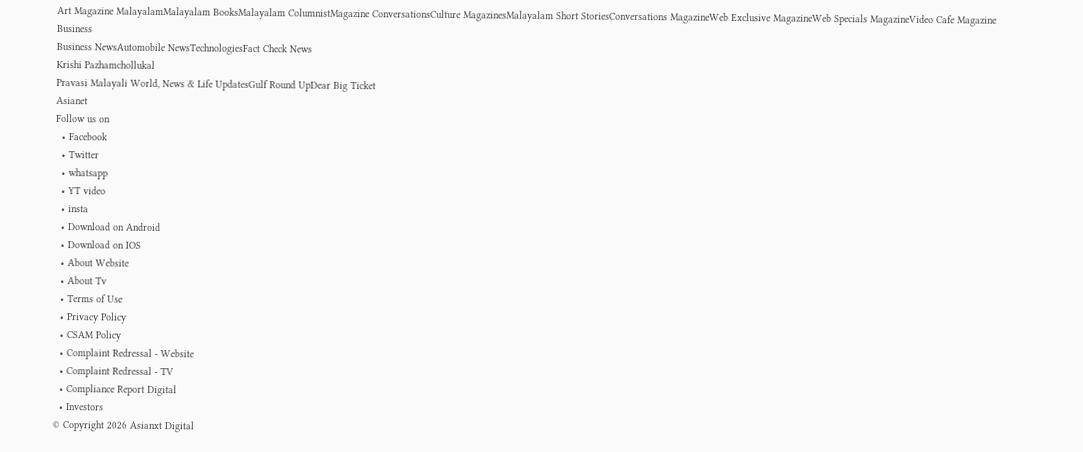Art Magazine MalayalamMalayalam BooksMalayalam ColumnistMagazine ConversationsCulture MagazinesMalayalam Short StoriesConversations MagazineWeb Exclusive MagazineWeb Specials MagazineVideo Cafe Magazine
Business
Business NewsAutomobile NewsTechnologiesFact Check News
Krishi Pazhamchollukal
Pravasi Malayali World, News & Life UpdatesGulf Round UpDear Big Ticket
Asianet
Follow us on
  • Facebook
  • Twitter
  • whatsapp
  • YT video
  • insta
  • Download on Android
  • Download on IOS
  • About Website
  • About Tv
  • Terms of Use
  • Privacy Policy
  • CSAM Policy
  • Complaint Redressal - Website
  • Complaint Redressal - TV
  • Compliance Report Digital
  • Investors
© Copyright 2026 Asianxt Digital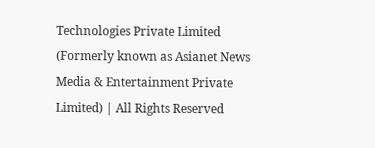Technologies Private Limited (Formerly known as Asianet News Media & Entertainment Private Limited) | All Rights Reserved